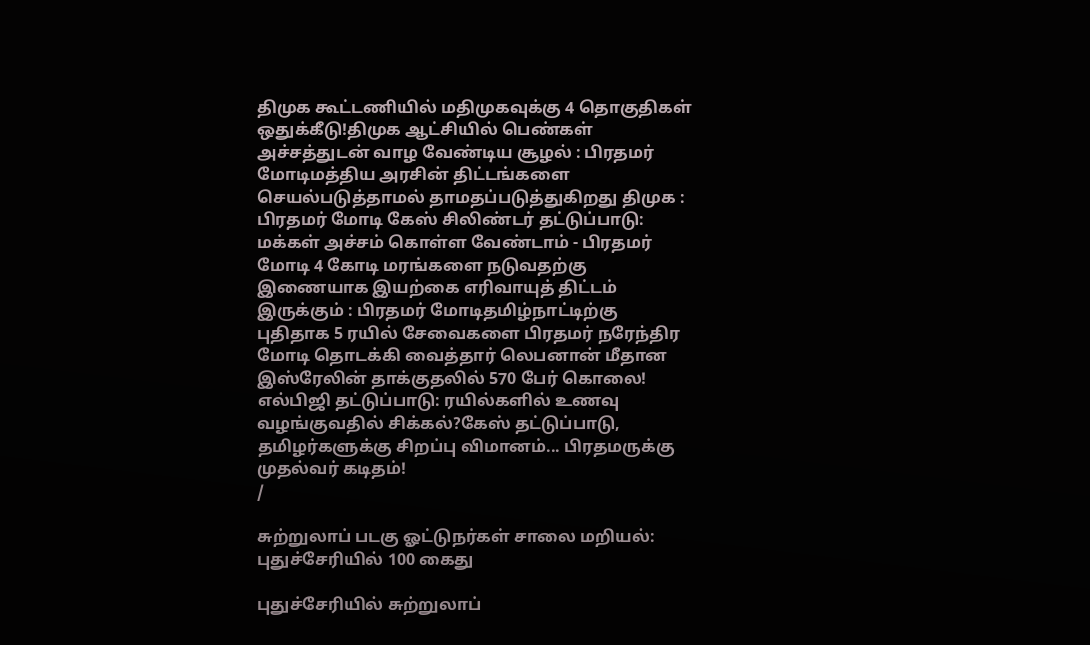திமுக கூட்டணியில் மதிமுகவுக்கு 4 தொகுதிகள் ஒதுக்கீடு!திமுக ஆட்சியில் பெண்கள் அச்சத்துடன் வாழ வேண்டிய சூழல் : பிரதமர் மோடிமத்திய அரசின் திட்டங்களை செயல்படுத்தாமல் தாமதப்படுத்துகிறது திமுக : பிரதமர் மோடி கேஸ் சிலிண்டர் தட்டுப்பாடு: மக்கள் அச்சம் கொள்ள வேண்டாம் - பிரதமர் மோடி 4 கோடி மரங்களை நடுவதற்கு இணையாக இயற்கை எரிவாயுத் திட்டம் இருக்கும் : பிரதமர் மோடிதமிழ்நாட்டிற்கு புதிதாக 5 ரயில் சேவைகளை பிரதமர் நரேந்திர மோடி தொடக்கி வைத்தார் லெபனான் மீதான இஸ்ரேலின் தாக்குதலில் 570 பேர் கொலை! எல்பிஜி தட்டுப்பாடு: ரயில்களில் உணவு வழங்குவதில் சிக்கல்?கேஸ் தட்டுப்பாடு, தமிழர்களுக்கு சிறப்பு விமானம்... பிரதமருக்கு முதல்வர் கடிதம்!
/

சுற்றுலாப் படகு ஓட்டுநர்கள் சாலை மறியல்: புதுச்சேரியில் 100 கைது

புதுச்சேரியில் சுற்றுலாப்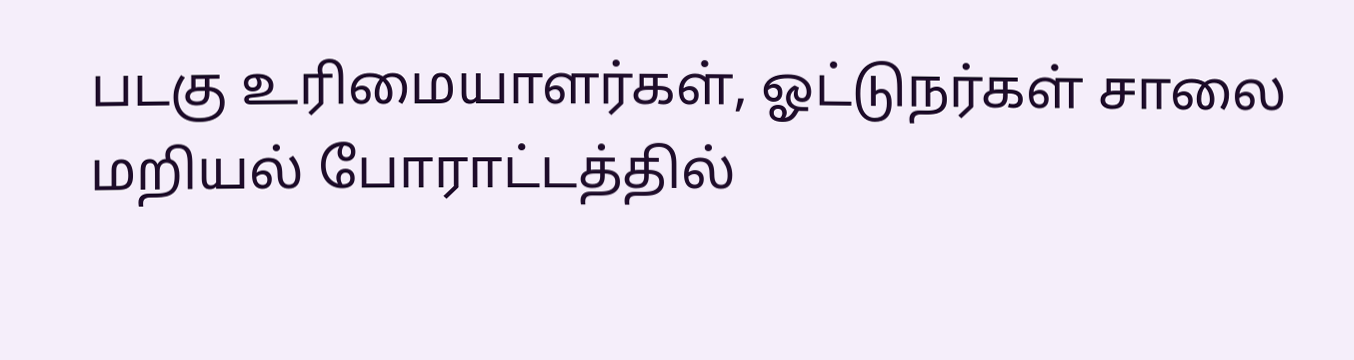படகு உரிமையாளர்கள், ஓட்டுநர்கள் சாலை மறியல் போராட்டத்தில்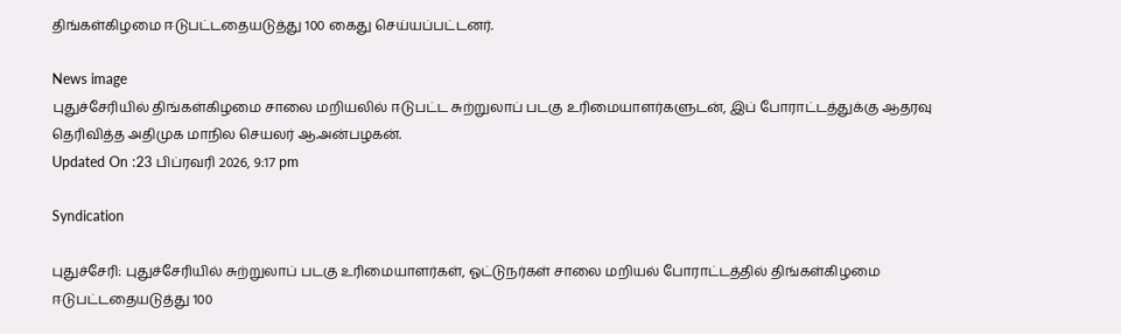திங்கள்கிழமை ஈடுபட்டதையடுத்து 100 கைது செய்யப்பட்டனர்.

News image
புதுச்சேரியில் திங்கள்கிழமை சாலை மறியலில் ஈடுபட்ட சுற்றுலாப் படகு உரிமையாளர்களுடன், இப் போராட்டத்துக்கு ஆதரவு தெரிவித்த அதிமுக மாநில செயலர் ஆ.அன்பழகன்.
Updated On :23 பிப்ரவரி 2026, 9:17 pm

Syndication

புதுச்சேரி: புதுச்சேரியில் சுற்றுலாப் படகு உரிமையாளர்கள், ஓட்டுநர்கள் சாலை மறியல் போராட்டத்தில் திங்கள்கிழமை ஈடுபட்டதையடுத்து 100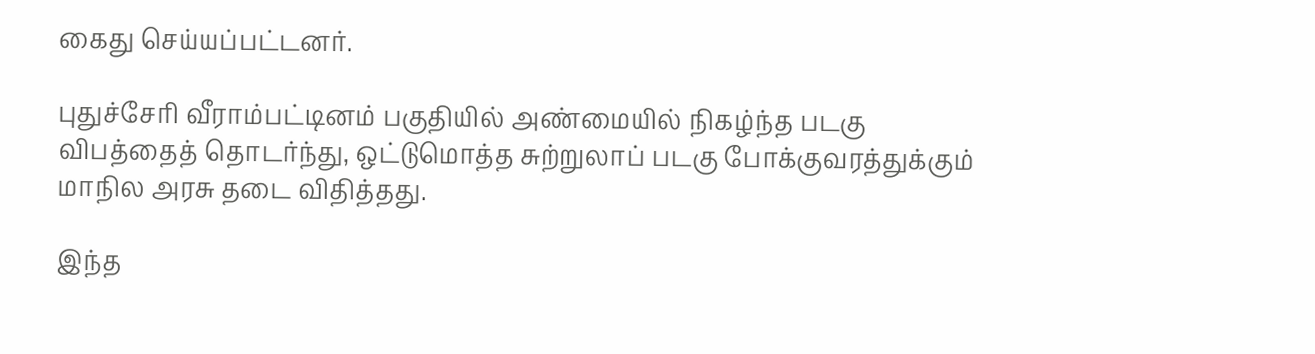கைது செய்யப்பட்டனர்.

புதுச்சேரி வீராம்பட்டினம் பகுதியில் அண்மையில் நிகழ்ந்த படகு விபத்தைத் தொடர்ந்து, ஒட்டுமொத்த சுற்றுலாப் படகு போக்குவரத்துக்கும் மாநில அரசு தடை விதித்தது.

இந்த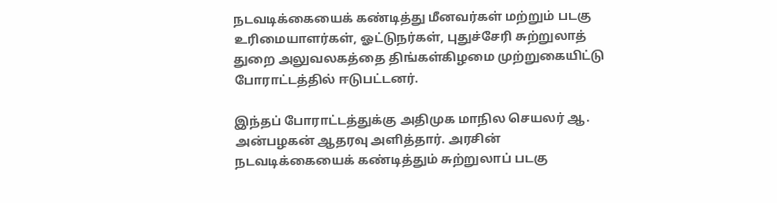நடவடிக்கையைக் கண்டித்து மீனவர்கள் மற்றும் படகு உரிமையாளர்கள், ஓட்டுநர்கள், புதுச்சேரி சுற்றுலாத் துறை அலுவலகத்தை திங்கள்கிழமை முற்றுகையிட்டு போராட்டத்தில் ஈடுபட்டனர்.

இந்தப் போராட்டத்துக்கு அதிமுக மாநில செயலர் ஆ. அன்பழகன் ஆதரவு அளித்தார். அரசின் நடவடிக்கையைக் கண்டித்தும் சுற்றுலாப் படகு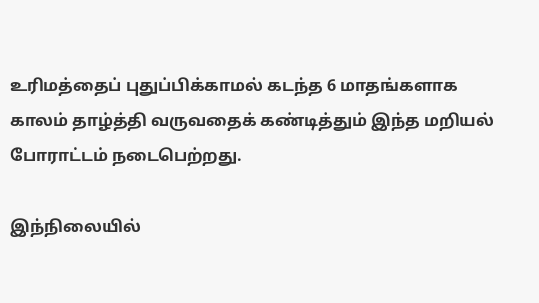உரிமத்தைப் புதுப்பிக்காமல் கடந்த 6 மாதங்களாக காலம் தாழ்த்தி வருவதைக் கண்டித்தும் இந்த மறியல் போராட்டம் நடைபெற்றது.

இந்நிலையில்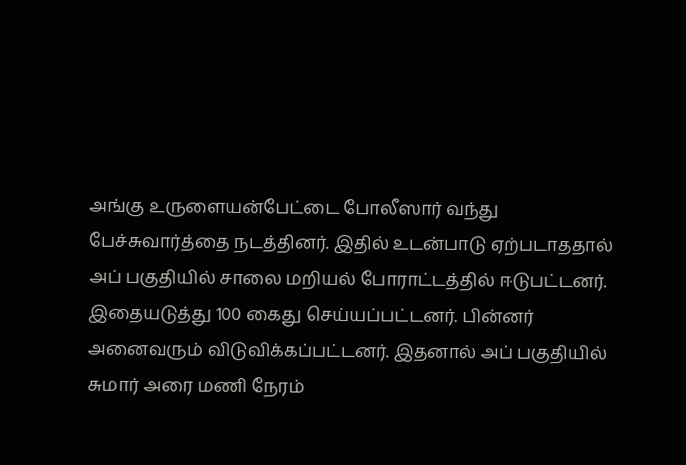அங்கு உருளையன்பேட்டை போலீஸார் வந்து பேச்சுவார்த்தை நடத்தினர். இதில் உடன்பாடு ஏற்படாததால் அப் பகுதியில் சாலை மறியல் போராட்டத்தில் ஈடுபட்டனர். இதையடுத்து 100 கைது செய்யப்பட்டனர். பின்னர் அனைவரும் விடுவிக்கப்பட்டனர். இதனால் அப் பகுதியில் சுமார் அரை மணி நேரம்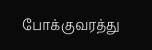போக்குவரத்து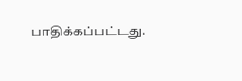பாதிக்கப்பட்டது.